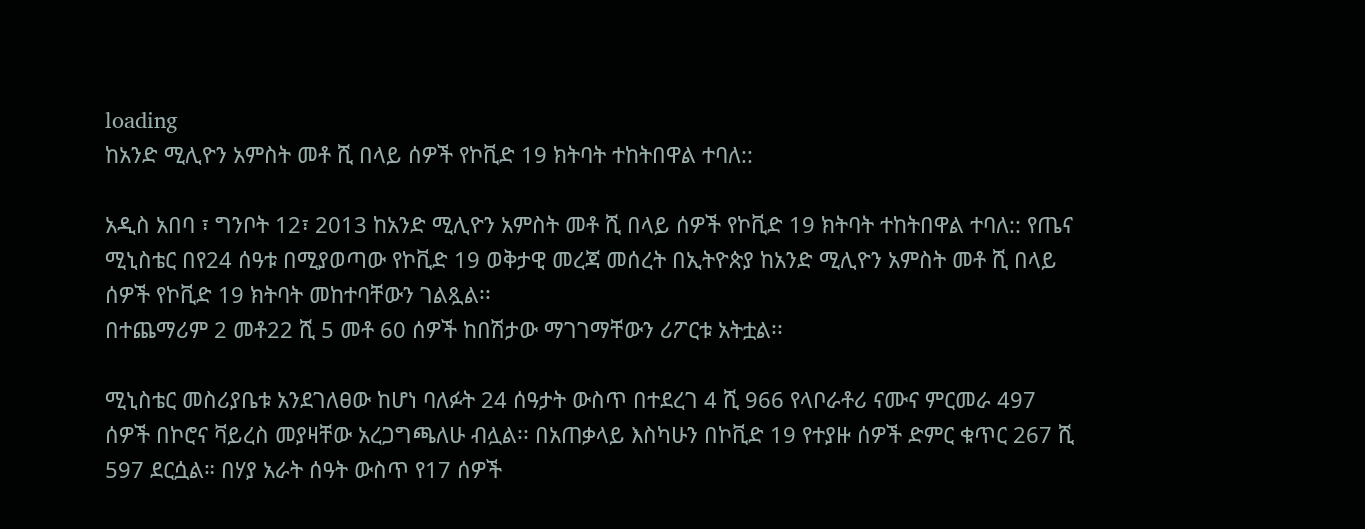loading
ከአንድ ሚሊዮን አምስት መቶ ሺ በላይ ሰዎች የኮቪድ 19 ክትባት ተከትበዋል ተባለ::

አዲስ አበባ ፣ ግንቦት 12፣ 2013 ከአንድ ሚሊዮን አምስት መቶ ሺ በላይ ሰዎች የኮቪድ 19 ክትባት ተከትበዋል ተባለ:: የጤና ሚኒስቴር በየ24 ሰዓቱ በሚያወጣው የኮቪድ 19 ወቅታዊ መረጃ መሰረት በኢትዮጵያ ከአንድ ሚሊዮን አምስት መቶ ሺ በላይ ሰዎች የኮቪድ 19 ክትባት መከተባቸውን ገልጿል፡፡
በተጨማሪም 2 መቶ22 ሺ 5 መቶ 60 ሰዎች ከበሽታው ማገገማቸውን ሪፖርቱ አትቷል፡፡

ሚኒስቴር መስሪያቤቱ አንደገለፀው ከሆነ ባለፉት 24 ሰዓታት ውስጥ በተደረገ 4 ሺ 966 የላቦራቶሪ ናሙና ምርመራ 497 ሰዎች በኮሮና ቫይረስ መያዛቸው አረጋግጫለሁ ብሏል፡፡ በአጠቃላይ እስካሁን በኮቪድ 19 የተያዙ ሰዎች ድምር ቁጥር 267 ሺ 597 ደርሷል። በሃያ አራት ሰዓት ውስጥ የ17 ሰዎች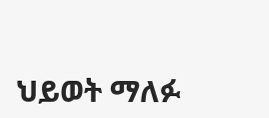ህይወት ማለፉ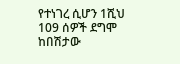የተነገረ ሲሆን 1ሺህ 109 ሰዎች ደግሞ ከበሽታው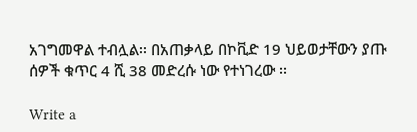አገግመዋል ተብሏል፡፡ በአጠቃላይ በኮቪድ 19 ህይወታቸውን ያጡ ሰዎች ቁጥር 4 ሺ 38 መድረሱ ነው የተነገረው ፡፡

Write a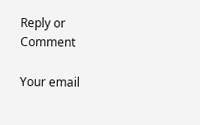Reply or Comment

Your email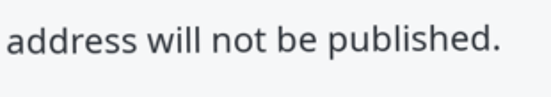address will not be published.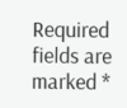Required fields are marked *